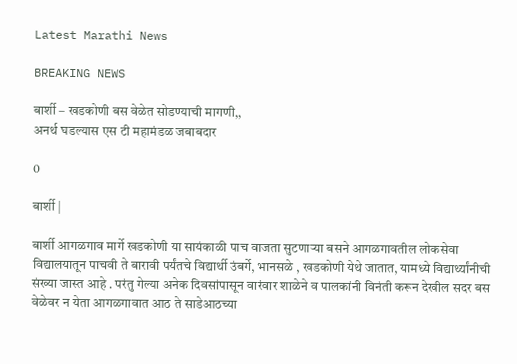Latest Marathi News

BREAKING NEWS

बार्शी – खडकोणी बस वेळेत सोडण्याची मागणी,,
अनर्थ घडल्यास एस टी महामंडळ जबाबदार

0

बार्शी |

बार्शी आगळगाव मार्गे खडकोणी या सायंकाळी पाच वाजता सुटणाऱ्या बसने आगळगावतील लोकसेवा विद्यालयातून पाचवी ते बारावी पर्यंतचे विद्यार्थी उंबर्गे, भानसळे , खडकोणी येथे जातात, यामध्ये विद्यार्थ्यांनीची संख्या जास्त आहे . परंतु गेल्या अनेक दिवसांपासून वारंवार शाळेने व पालकांनी विनंती करून देखील सदर बस वेळेवर न येता आगळगावात आठ ते साडेआठच्या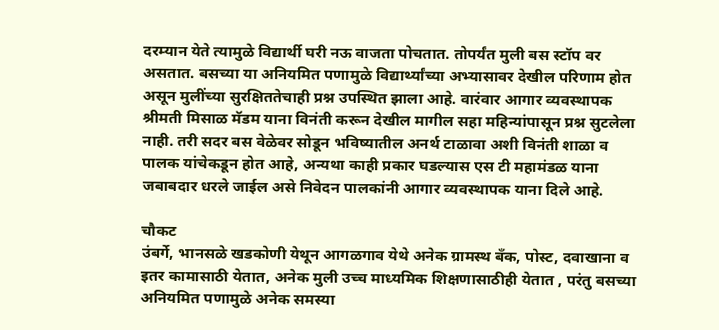दरम्यान येते त्यामुळे विद्यार्थी घरी नऊ वाजता पोचतात. तोपर्यंत मुली बस स्टॉप वर असतात. बसच्या या अनियमित पणामुळे विद्यार्थ्यांच्या अभ्यासावर देखील परिणाम होत असून मुलींच्या सुरक्षिततेचाही प्रश्न उपस्थित झाला आहे. वारंवार आगार व्यवस्थापक श्रीमती मिसाळ मॅडम याना विनंती करून देखील मागील सहा महिन्यांपासून प्रश्न सुटलेला नाही. तरी सदर बस वेळेवर सोडून भविष्यातील अनर्थ टाळावा अशी विनंती शाळा व पालक यांचेकडून होत आहे, अन्यथा काही प्रकार घडल्यास एस टी महामंडळ याना जबाबदार धरले जाईल असे निवेदन पालकांनी आगार व्यवस्थापक याना दिले आहे.

चौकट
उंबर्गे, भानसळे खडकोणी येथून आगळगाव येथे अनेक ग्रामस्थ बँक, पोस्ट, दवाखाना व इतर कामासाठी येतात, अनेक मुली उच्च माध्यमिक शिक्षणासाठीही येतात , परंतु बसच्या अनियमित पणामुळे अनेक समस्या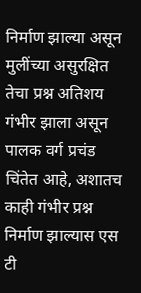निर्माण झाल्या असून मुलींच्या असुरक्षित तेचा प्रश्न अतिशय गंभीर झाला असून पालक वर्ग प्रचंड चिंतेत आहे, अशातच काही गंभीर प्रश्न निर्माण झाल्यास एस टी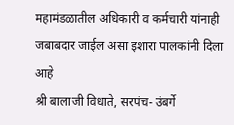महामंडळातील अधिकारी व कर्मचारी यांनाही जबाबदार जाईल असा इशारा पालकांनी दिला आहे
श्री बालाजी विधाते, सरपंच- उंबर्गे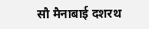सौ मैनाबाई दशरथ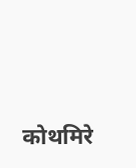कोथमिरे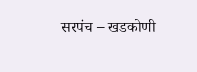सरपंच – खडकोणी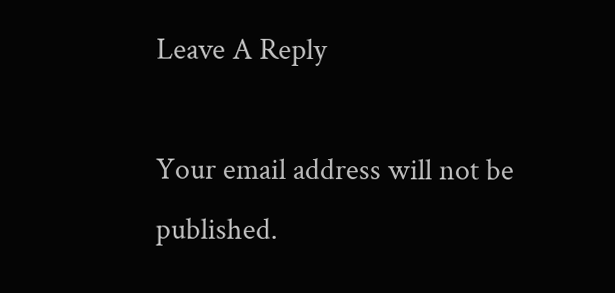Leave A Reply

Your email address will not be published.